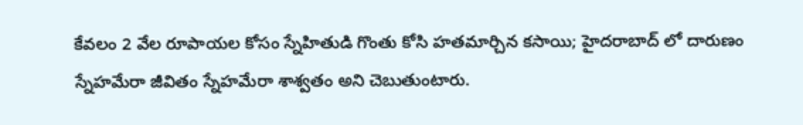కేవలం 2 వేల రూపాయల కోసం స్నేహితుడి గొంతు కోసి హతమార్చిన కసాయి; హైదరాబాద్ లో దారుణం
స్నేహమేరా జీవితం స్నేహమేరా శాశ్వతం అని చెబుతుంటారు.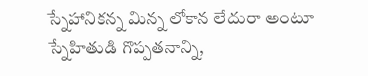స్నేహానికన్న మిన్న లోకాన లేదురా అంటూ స్నేహితుడి గొప్పతనాన్ని,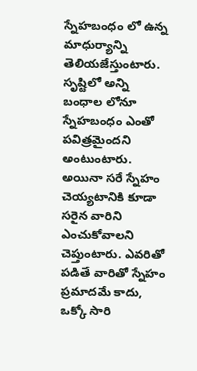స్నేహబంధం లో ఉన్న మాధుర్యాన్ని తెలియజేస్తుంటారు. సృష్టిలో అన్ని బంధాల లోనూ స్నేహబంధం ఎంతో పవిత్రమైందని అంటుంటారు. అయినా సరే స్నేహం చెయ్యటానికి కూడా సరైన వారిని ఎంచుకోవాలని చెప్తుంటారు. ఎవరితో పడితే వారితో స్నేహం ప్రమాదమే కాదు, ఒక్కో సారి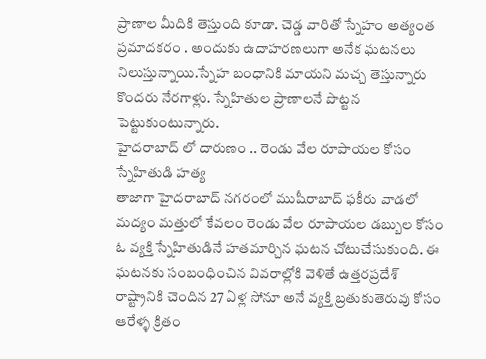ప్రాణాల మీదికి తెస్తుంది కూడా. చెడ్డ వారితో స్నేహం అత్యంత ప్రమాదకరం . అందుకు ఉదాహరణలుగా అనేక ఘటనలు నిలుస్తున్నాయి.స్నేహ బంధానికి మాయని మచ్చ తెస్తున్నారు కొందరు నేరగాళ్లు. స్నేహితుల ప్రాణాలనే పొట్టన పెట్టుకుంటున్నారు.
హైదరాబాద్ లో దారుణం .. రెండు వేల రూపాయల కోసం స్నేహితుడి హత్య
తాజాగా హైదరాబాద్ నగరంలో ముషీరాబాద్ ఫకీరు వాడలో మద్యం మత్తులో కేవలం రెండు వేల రూపాయల డబ్బుల కోసం ఓ వ్యక్తి స్నేహితుడినే హతమార్చిన ఘటన చోటుచేసుకుంది. ఈ ఘటనకు సంబంధించిన వివరాల్లోకి వెళితే ఉత్తరప్రదేశ్ రాష్ట్రానికి చెందిన 27 ఏళ్ల సోనూ అనే వ్యక్తి బ్రతుకుతెరువు కోసం ఆరేళ్ళ క్రితం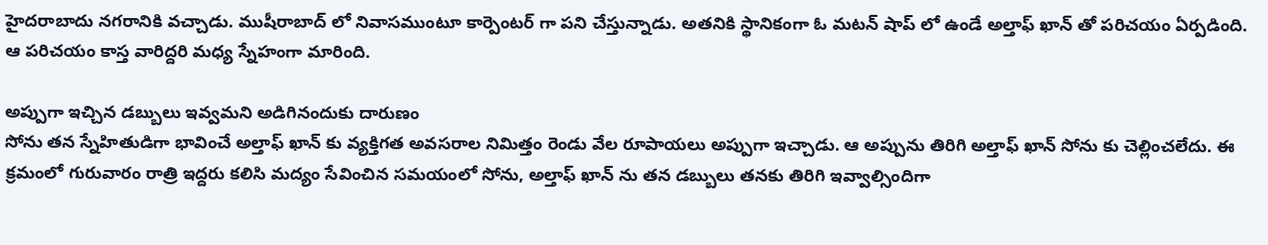హైదరాబాదు నగరానికి వచ్చాడు. ముషీరాబాద్ లో నివాసముంటూ కార్పెంటర్ గా పని చేస్తున్నాడు. అతనికి స్థానికంగా ఓ మటన్ షాప్ లో ఉండే అల్తాఫ్ ఖాన్ తో పరిచయం ఏర్పడింది. ఆ పరిచయం కాస్త వారిద్దరి మధ్య స్నేహంగా మారింది.

అప్పుగా ఇచ్చిన డబ్బులు ఇవ్వమని అడిగినందుకు దారుణం
సోను తన స్నేహితుడిగా భావించే అల్తాఫ్ ఖాన్ కు వ్యక్తిగత అవసరాల నిమిత్తం రెండు వేల రూపాయలు అప్పుగా ఇచ్చాడు. ఆ అప్పును తిరిగి అల్తాఫ్ ఖాన్ సోను కు చెల్లించలేదు. ఈ క్రమంలో గురువారం రాత్రి ఇద్దరు కలిసి మద్యం సేవించిన సమయంలో సోను, అల్తాఫ్ ఖాన్ ను తన డబ్బులు తనకు తిరిగి ఇవ్వాల్సిందిగా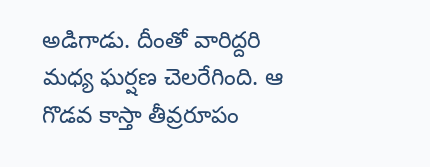అడిగాడు. దీంతో వారిద్దరి మధ్య ఘర్షణ చెలరేగింది. ఆ గొడవ కాస్తా తీవ్రరూపం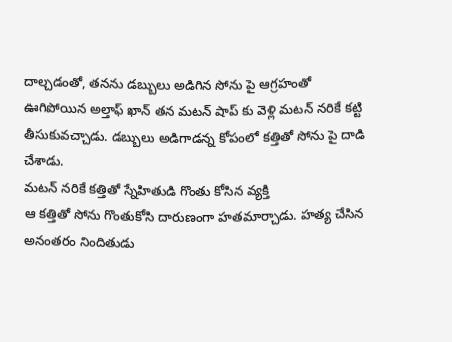దాల్చడంతో, తనను డబ్బులు అడిగిన సోను పై ఆగ్రహంతో ఊగిపోయిన అల్తాఫ్ ఖాన్ తన మటన్ షాప్ కు వెళ్లి మటన్ నరికే కట్టి తీసుకువచ్చాడు. డబ్బులు అడిగాడన్న కోపంలో కత్తితో సోను పై దాడి చేశాడు.
మటన్ నరికే కత్తితో స్నేహితుడి గొంతు కోసిన వ్యక్తి
ఆ కత్తితో సోను గొంతుకోసి దారుణంగా హతమార్చాడు. హత్య చేసిన అనంతరం నిందితుడు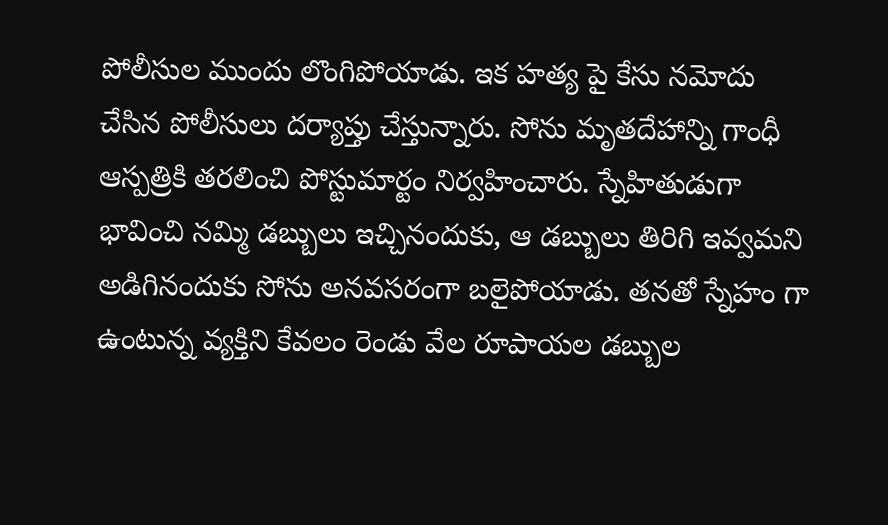పోలీసుల ముందు లొంగిపోయాడు. ఇక హత్య పై కేసు నమోదు చేసిన పోలీసులు దర్యాప్తు చేస్తున్నారు. సోను మృతదేహాన్ని గాంధీ ఆస్పత్రికి తరలించి పోస్టుమార్టం నిర్వహించారు. స్నేహితుడుగా భావించి నమ్మి డబ్బులు ఇచ్చినందుకు, ఆ డబ్బులు తిరిగి ఇవ్వమని అడిగినందుకు సోను అనవసరంగా బలైపోయాడు. తనతో స్నేహం గా ఉంటున్న వ్యక్తిని కేవలం రెండు వేల రూపాయల డబ్బుల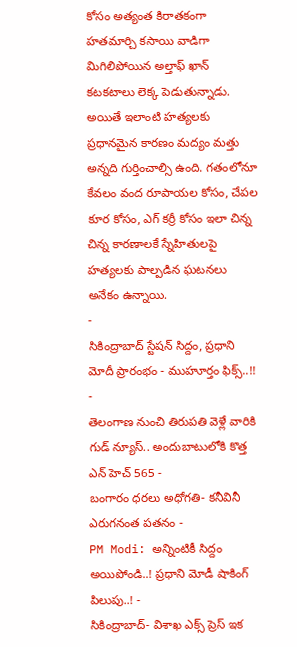కోసం అత్యంత కిరాతకంగా హతమార్చి కసాయి వాడిగా మిగిలిపోయిన అల్తాఫ్ ఖాన్ కటకటాలు లెక్క పెడుతున్నాడు. అయితే ఇలాంటి హత్యలకు ప్రధానమైన కారణం మద్యం మత్తు అన్నది గుర్తించాల్సి ఉంది. గతంలోనూ కేవలం వంద రూపాయల కోసం, చేపల కూర కోసం, ఎగ్ కర్రీ కోసం ఇలా చిన్న చిన్న కారణాలకే స్నేహితులపై హత్యలకు పాల్పడిన ఘటనలు అనేకం ఉన్నాయి.
-
సికింద్రాబాద్ స్టేషన్ సిద్దం, ప్రధాని మోదీ ప్రారంభం - ముహూర్తం ఫిక్స్..!! -
తెలంగాణ నుంచి తిరుపతి వెళ్లే వారికి గుడ్ న్యూస్.. అందుబాటులోకి కొత్త ఎన్ హెచ్ 565 -
బంగారం ధరలు అధోగతి- కనీవినీ ఎరుగనంత పతనం -
PM Modi: అన్నింటికీ సిద్దం అయిపోండి..! ప్రధాని మోడీ షాకింగ్ పిలుపు..! -
సికింద్రాబాద్- విశాఖ ఎక్స్ ప్రెస్ ఇక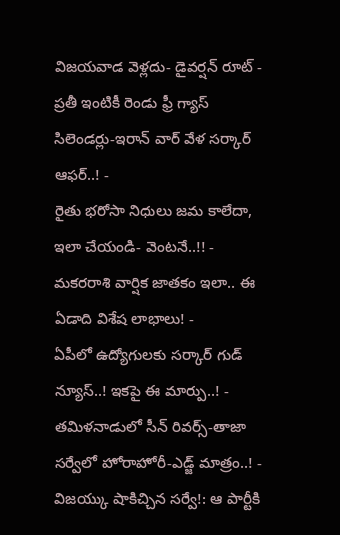విజయవాడ వెళ్లదు- డైవర్షన్ రూట్ -
ప్రతీ ఇంటికీ రెండు ఫ్రీ గ్యాస్ సిలెండర్లు-ఇరాన్ వార్ వేళ సర్కార్ ఆఫర్..! -
రైతు భరోసా నిధులు జమ కాలేదా, ఇలా చేయండి- వెంటనే..!! -
మకరరాశి వార్షిక జాతకం ఇలా.. ఈ ఏడాది విశేష లాభాలు! -
ఏపీలో ఉద్యోగులకు సర్కార్ గుడ్ న్యూస్..! ఇకపై ఈ మార్పు..! -
తమిళనాడులో సీన్ రివర్స్-తాజా సర్వేలో హోరాహోరీ-ఎడ్జ్ మాత్రం..! -
విజయ్కు షాకిచ్చిన సర్వే!: ఆ పార్టీకి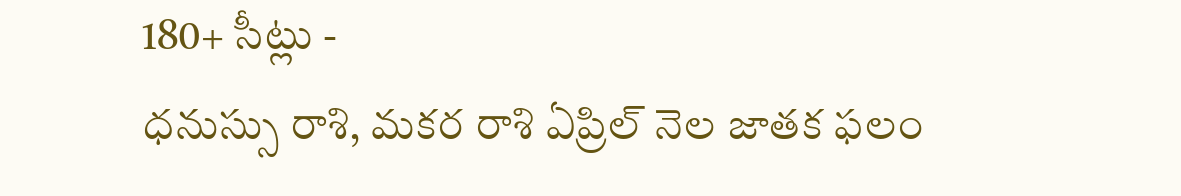180+ సీట్లు -
ధనుస్సు రాశి, మకర రాశి ఏప్రిల్ నెల జాతక ఫలం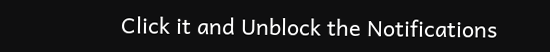Click it and Unblock the Notifications